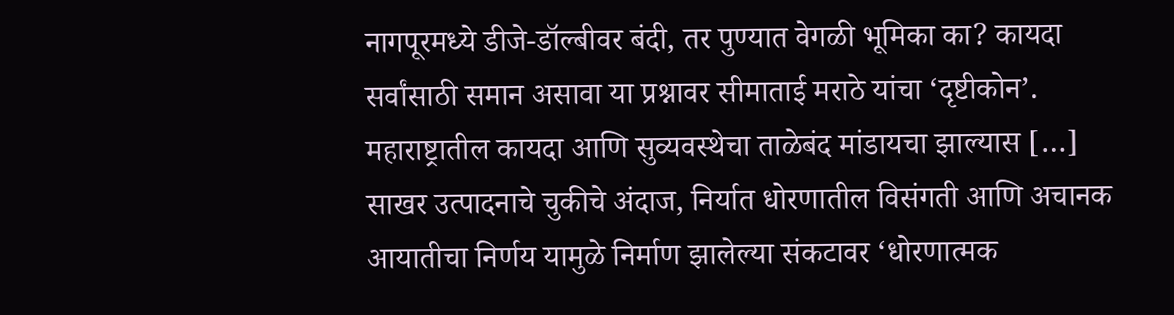नागपूरमध्ये डीजे-डॉल्बीवर बंदी, तर पुण्यात वेगळी भूमिका का? कायदा सर्वांसाठी समान असावा या प्रश्नावर सीमाताई मराठे यांचा ‘दृष्टीकोन’. महाराष्ट्रातील कायदा आणि सुव्यवस्थेचा ताळेबंद मांडायचा झाल्यास […]
साखर उत्पादनाचे चुकीचे अंदाज, निर्यात धोरणातील विसंगती आणि अचानक आयातीचा निर्णय यामुळे निर्माण झालेल्या संकटावर ‘धोरणात्मक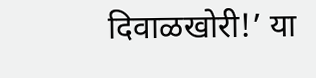दिवाळखोरी!’ या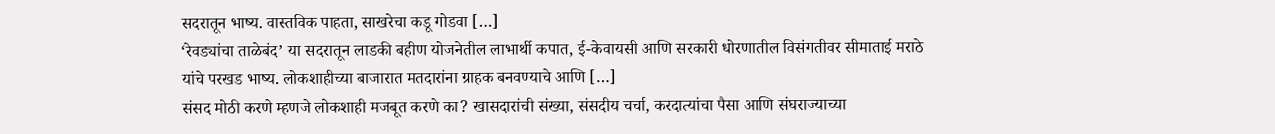सदरातून भाष्य. वास्तविक पाहता, साखरेचा कडू गोडवा […]
‘रेवड्यांचा ताळेबंद’ या सदरातून लाडकी बहीण योजनेतील लाभार्थी कपात, ई-केवायसी आणि सरकारी धोरणातील विसंगतीवर सीमाताई मराठे यांचे परखड भाष्य. लोकशाहीच्या बाजारात मतदारांना ग्राहक बनवण्याचे आणि […]
संसद मोठी करणे म्हणजे लोकशाही मजबूत करणे का? खासदारांची संख्या, संसदीय चर्चा, करदात्यांचा पैसा आणि संघराज्याच्या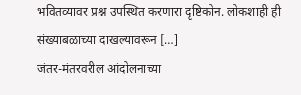भवितव्यावर प्रश्न उपस्थित करणारा दृष्टिकोन. लोकशाही ही संख्याबळाच्या दाखल्यावरून […]
जंतर-मंतरवरील आंदोलनाच्या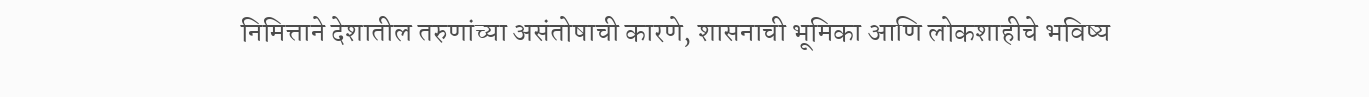निमित्ताने देशातील तरुणांच्या असंतोषाची कारणे, शासनाची भूमिका आणि लोकशाहीचे भविष्य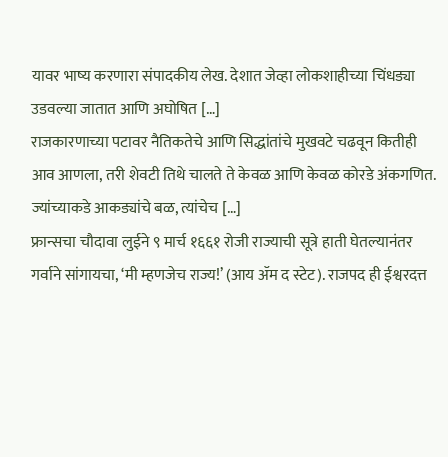यावर भाष्य करणारा संपादकीय लेख. देशात जेव्हा लोकशाहीच्या चिंधड्या उडवल्या जातात आणि अघोषित […]
राजकारणाच्या पटावर नैतिकतेचे आणि सिद्धांतांचे मुखवटे चढवून कितीही आव आणला, तरी शेवटी तिथे चालते ते केवळ आणि केवळ कोरडे अंकगणित. ज्यांच्याकडे आकड्यांचे बळ, त्यांचेच […]
फ्रान्सचा चौदावा लुईने ९ मार्च १६६१ रोजी राज्याची सूत्रे हाती घेतल्यानंतर गर्वाने सांगायचा, ‘मी म्हणजेच राज्य!’ (आय ॲम द स्टेट). राजपद ही ईश्वरदत्त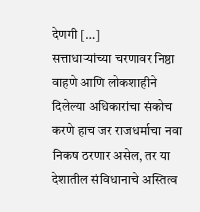देणगी […]
सत्ताधाऱ्यांच्या चरणावर निष्ठा वाहणे आणि लोकशाहीने दिलेल्या अधिकारांचा संकोच करणे हाच जर राजधर्माचा नवा निकष ठरणार असेल, तर या देशातील संविधानाचे अस्तित्व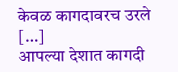केवळ कागदावरच उरले […]
आपल्या देशात कागदी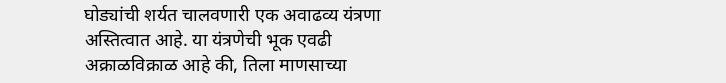घोड्यांची शर्यत चालवणारी एक अवाढव्य यंत्रणा अस्तित्वात आहे. या यंत्रणेची भूक एवढी अक्राळविक्राळ आहे की, तिला माणसाच्या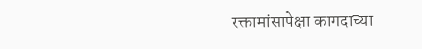रक्तामांसापेक्षा कागदाच्या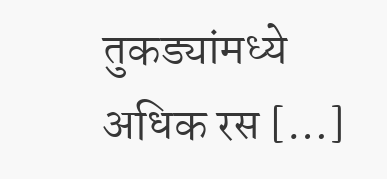तुकड्यांमध्ये अधिक रस […]